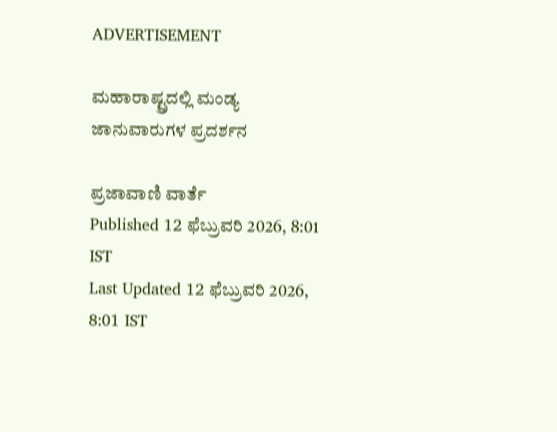ADVERTISEMENT

ಮಹಾರಾಷ್ಟ್ರದಲ್ಲಿ ಮಂಡ್ಯ ಜಾನುವಾರುಗಳ ಪ್ರದರ್ಶನ

ಪ್ರಜಾವಾಣಿ ವಾರ್ತೆ
Published 12 ಫೆಬ್ರುವರಿ 2026, 8:01 IST
Last Updated 12 ಫೆಬ್ರುವರಿ 2026, 8:01 IST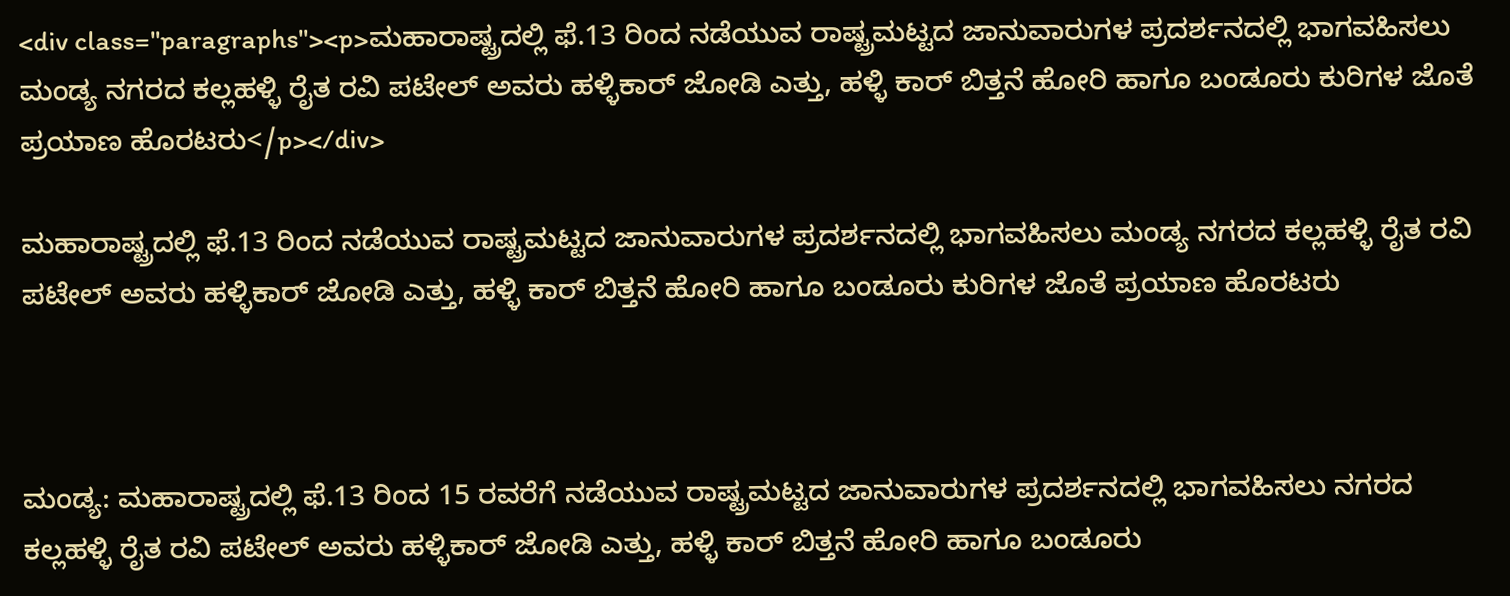<div class="paragraphs"><p>ಮಹಾರಾಷ್ಟ್ರದಲ್ಲಿ ಫೆ.13 ರಿಂದ ನಡೆಯುವ ರಾಷ್ಟ್ರಮಟ್ಟದ ಜಾನುವಾರುಗಳ ಪ್ರದರ್ಶನದಲ್ಲಿ ಭಾಗವಹಿಸಲು ಮಂಡ್ಯ ನಗರದ ಕಲ್ಲಹಳ್ಳಿ ರೈತ ರವಿ ಪಟೇಲ್‌ ಅವರು ಹಳ್ಳಿಕಾರ್‌ ಜೋಡಿ ಎತ್ತು, ಹಳ್ಳಿ ಕಾರ್‌ ಬಿತ್ತನೆ ಹೋರಿ ಹಾಗೂ ಬಂಡೂರು ಕುರಿಗಳ ಜೊತೆ ಪ್ರಯಾಣ ಹೊರಟರು</p></div>

ಮಹಾರಾಷ್ಟ್ರದಲ್ಲಿ ಫೆ.13 ರಿಂದ ನಡೆಯುವ ರಾಷ್ಟ್ರಮಟ್ಟದ ಜಾನುವಾರುಗಳ ಪ್ರದರ್ಶನದಲ್ಲಿ ಭಾಗವಹಿಸಲು ಮಂಡ್ಯ ನಗರದ ಕಲ್ಲಹಳ್ಳಿ ರೈತ ರವಿ ಪಟೇಲ್‌ ಅವರು ಹಳ್ಳಿಕಾರ್‌ ಜೋಡಿ ಎತ್ತು, ಹಳ್ಳಿ ಕಾರ್‌ ಬಿತ್ತನೆ ಹೋರಿ ಹಾಗೂ ಬಂಡೂರು ಕುರಿಗಳ ಜೊತೆ ಪ್ರಯಾಣ ಹೊರಟರು



ಮಂಡ್ಯ: ಮಹಾರಾಷ್ಟ್ರದಲ್ಲಿ ಫೆ.13 ರಿಂದ 15 ರವರೆಗೆ ನಡೆಯುವ ರಾಷ್ಟ್ರಮಟ್ಟದ ಜಾನುವಾರುಗಳ ಪ್ರದರ್ಶನದಲ್ಲಿ ಭಾಗವಹಿಸಲು ನಗರದ ಕಲ್ಲಹಳ್ಳಿ ರೈತ ರವಿ ಪಟೇಲ್‌ ಅವರು ಹಳ್ಳಿಕಾರ್‌ ಜೋಡಿ ಎತ್ತು, ಹಳ್ಳಿ ಕಾರ್‌ ಬಿತ್ತನೆ ಹೋರಿ ಹಾಗೂ ಬಂಡೂರು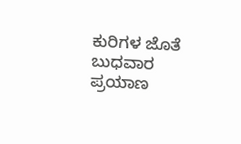ಕುರಿಗಳ ಜೊತೆ ಬುಧವಾರ ಪ್ರಯಾಣ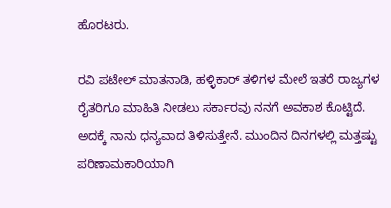ಹೊರಟರು.

ರವಿ ಪಟೇಲ್‌ ಮಾತನಾಡಿ, ಹಳ್ಳಿಕಾರ್‌ ತಳಿಗಳ ಮೇಲೆ ಇತರೆ ರಾಜ್ಯಗಳ ರೈತರಿಗೂ ಮಾಹಿತಿ ನೀಡಲು ಸರ್ಕಾರವು ನನಗೆ ಅವಕಾಶ ಕೊಟ್ಟಿದೆ. ಅದಕ್ಕೆ ನಾನು ಧನ್ಯವಾದ ತಿಳಿಸುತ್ತೇನೆ. ಮುಂದಿನ ದಿನಗಳಲ್ಲಿ ಮತ್ತಷ್ಟು ಪರಿಣಾಮಕಾರಿಯಾಗಿ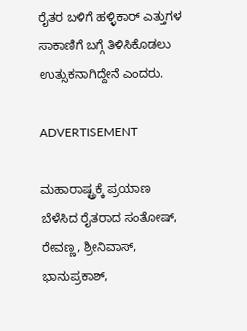ರೈತರ ಬಳಿಗೆ ಹಳ್ಳಿಕಾರ್‌ ಎತ್ತುಗಳ ಸಾಕಾಣಿಗೆ ಬಗ್ಗೆ ತಿಳಿಸಿಕೊಡಲು ಉತ್ಸುಕನಾಗಿದ್ದೇನೆ ಎಂದರು.

ADVERTISEMENT

ಮಹಾರಾಷ್ಟ್ರಕ್ಕೆ ಪ್ರಯಾಣ ಬೆಳೆಸಿದ ರೈತರಾದ ಸಂತೋಷ್‌, ರೇವಣ್ಣ, ಶ್ರೀನಿವಾಸ್‌, ಭಾನುಪ್ರಕಾಶ್‌,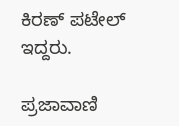ಕಿರಣ್‌ ಪಟೇಲ್‌ ಇದ್ದರು.

ಪ್ರಜಾವಾಣಿ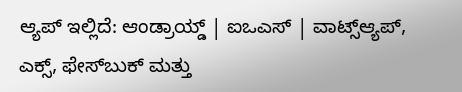ಆ್ಯಪ್ ಇಲ್ಲಿದೆ: ಆಂಡ್ರಾಯ್ಡ್ | ಐಒಎಸ್ | ವಾಟ್ಸ್ಆ್ಯಪ್, ಎಕ್ಸ್, ಫೇಸ್‌ಬುಕ್ ಮತ್ತು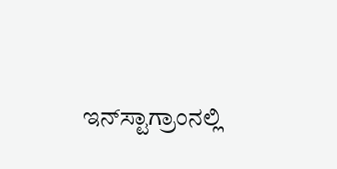ಇನ್‌ಸ್ಟಾಗ್ರಾಂನಲ್ಲಿ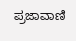ಪ್ರಜಾವಾಣಿ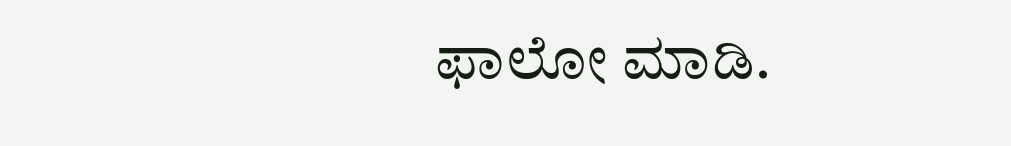ಫಾಲೋ ಮಾಡಿ.